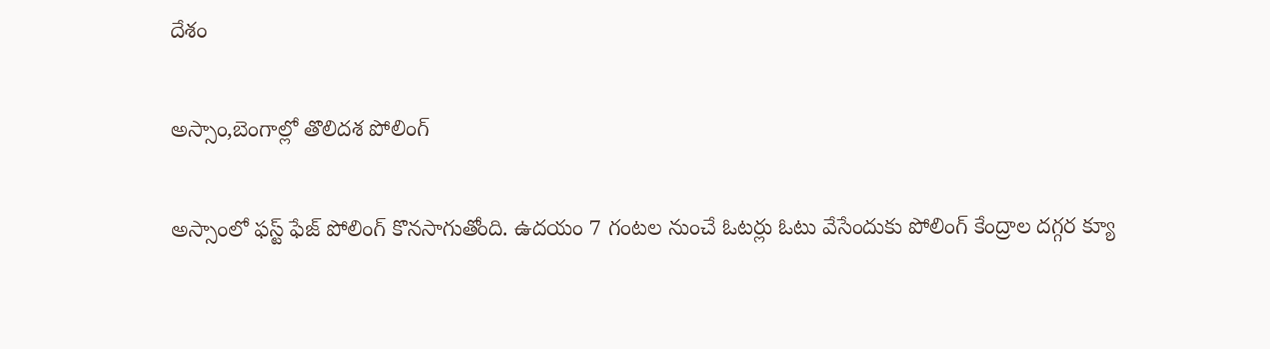దేశం

అస్సాం,బెంగాల్లో తొలిదశ పోలింగ్‌

అస్సాంలో ఫస్ట్ ఫేజ్ పోలింగ్ కొనసాగుతోంది. ఉదయం 7 గంటల నుంచే ఓటర్లు ఓటు వేసేందుకు పోలింగ్ కేంద్రాల దగ్గర క్యూ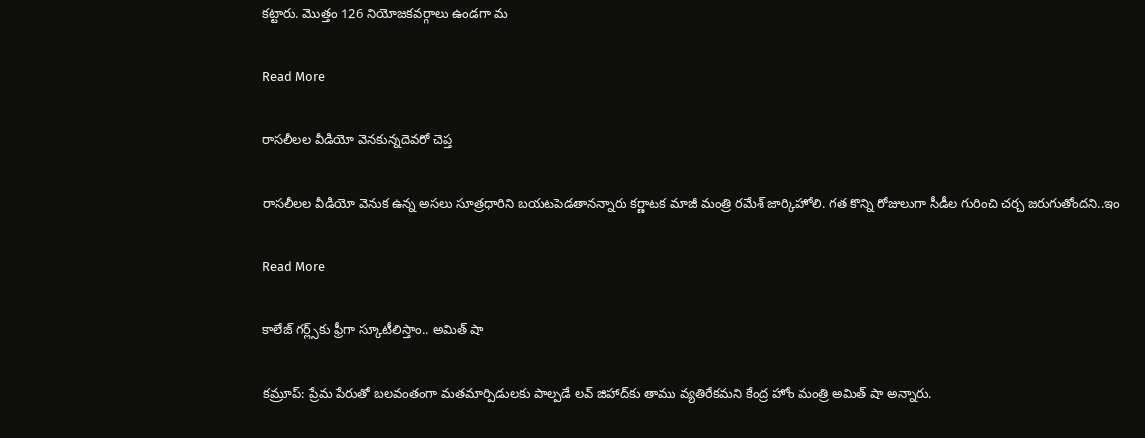కట్టారు. మొత్తం 126 నియోజకవర్గాలు ఉండగా మ

Read More

రాసలీలల వీడియో వెనకున్నదెవరో చెప్త

రాసలీలల వీడియో వెనుక ఉన్న అసలు సూత్రధారిని బయటపెడతానన్నారు కర్ణాటక మాజీ మంత్రి రమేశ్ జార్కిహోలి. గత కొన్ని రోజులుగా సీడీల గురించి చర్చ జరుగుతోందని..ఇం

Read More

కాలేజ్ గర్ల్స్‌కు ఫ్రీగా స్కూటీలిస్తాం.. అమిత్ షా

కమ్రూప్: ప్రేమ పేరుతో బలవంతంగా మతమార్పిడులకు పాల్పడే లవ్ జిహాద్‌‌కు తాము వ్యతిరేకమని కేంద్ర హోం మంత్రి అమిత్ షా అన్నారు.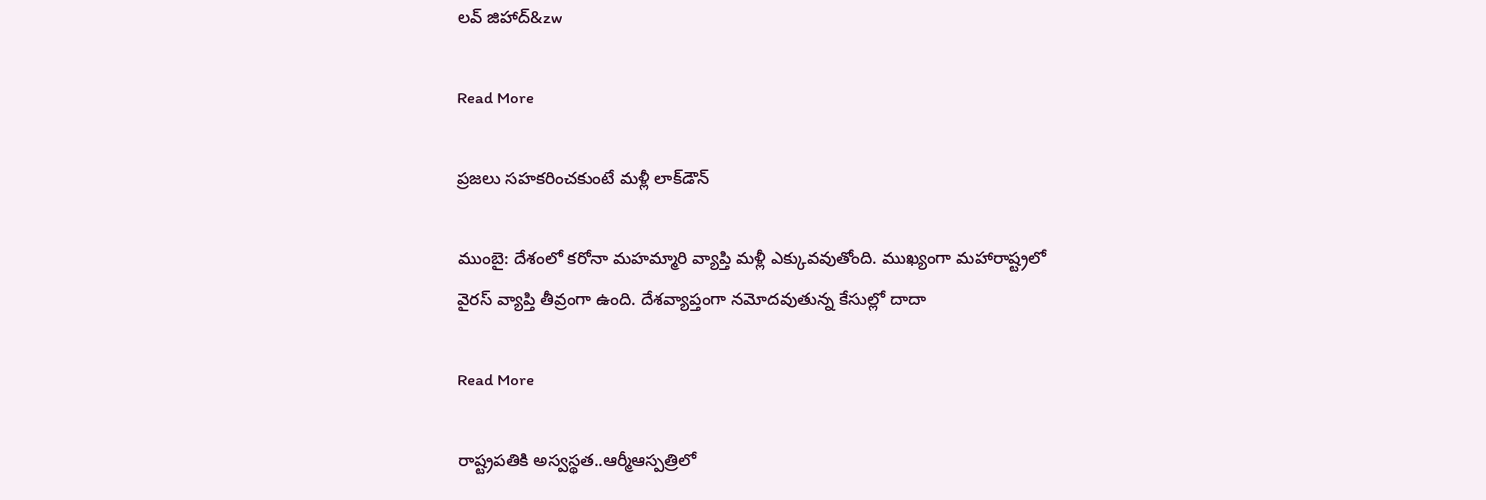లవ్ జిహాద్‌&zw

Read More

ప్రజలు సహకరించకుంటే మళ్లీ లాక్‌‌డౌన్

ముంబై: దేశంలో కరోనా మహమ్మారి వ్యాప్తి మళ్లీ ఎక్కువవుతోంది. ముఖ్యంగా మహారాష్ట్రలో వైరస్ వ్యాప్తి తీవ్రంగా ఉంది. దేశవ్యాప్తంగా నమోదవుతున్న కేసుల్లో దాదా

Read More

రాష్ట్రపతికి అస్వస్థత..ఆర్మీఆస్పత్రిలో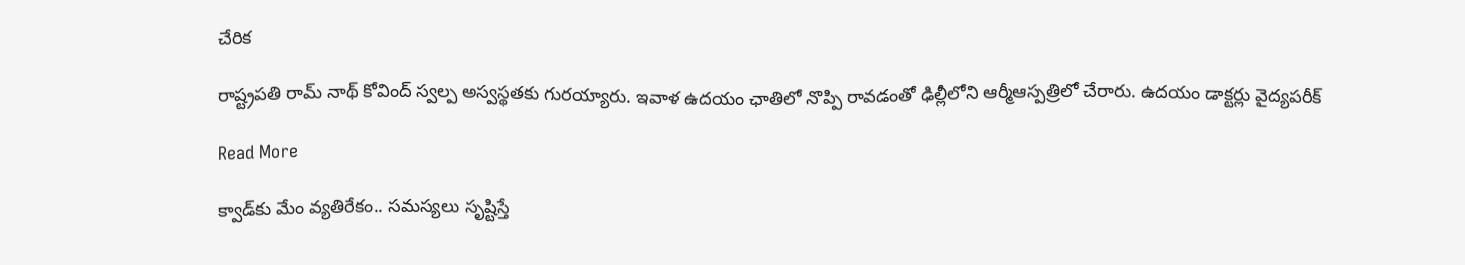చేరిక

రాష్ట్రపతి రామ్ నాథ్ కోవింద్ స్వల్ప అస్వస్థతకు గురయ్యారు. ఇవాళ ఉదయం ఛాతిలో నొప్పి రావడంతో ఢిల్లీలోని ఆర్మీఆస్పత్రిలో చేరారు. ఉదయం డాక్టర్లు వైద్యపరీక్

Read More

క్వాడ్‌‌కు మేం వ్యతిరేకం.. సమస్యలు సృష్టిస్తే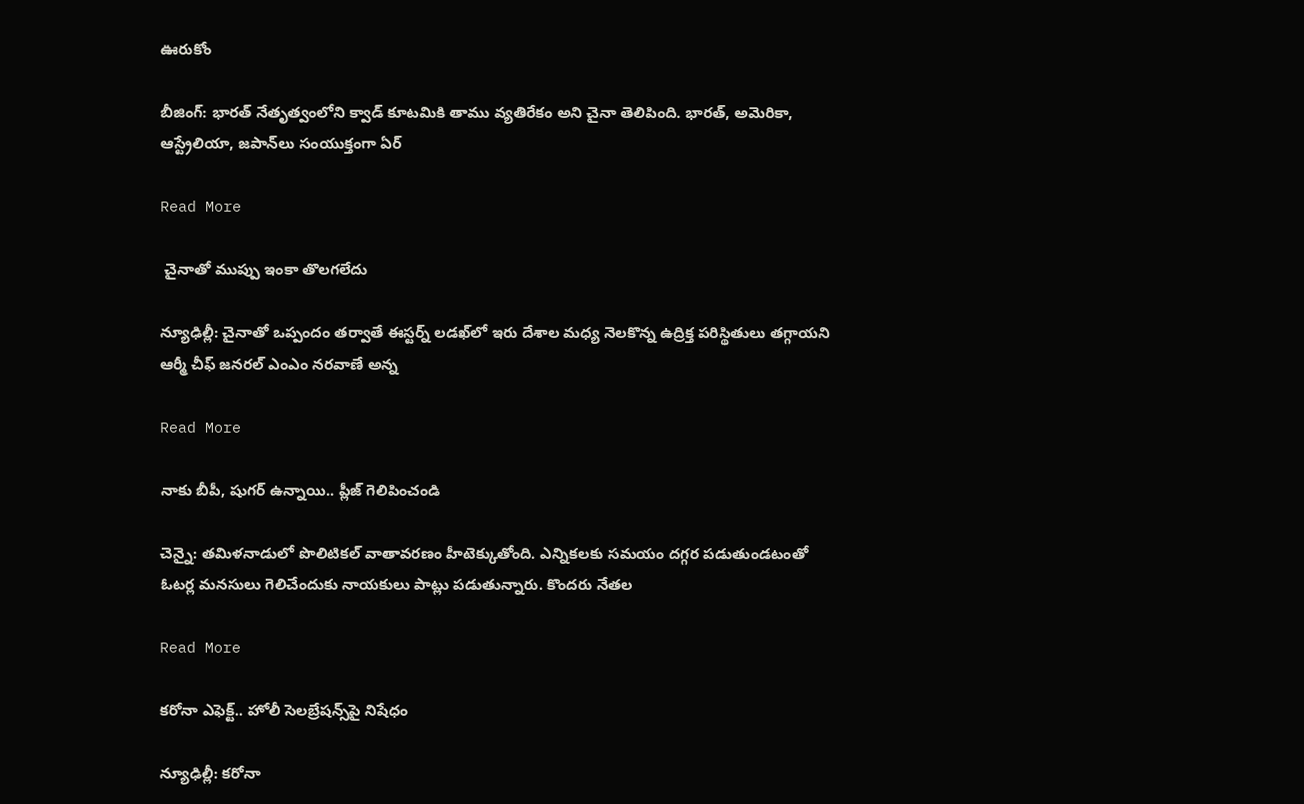ఊరుకోం

బీజింగ్: భారత్ నేతృత్వంలోని క్వాడ్ కూటమికి తాము వ్యతిరేకం అని చైనా తెలిపింది. భారత్, అమెరికా, ఆస్ట్రేలియా, జపాన్‌లు సంయుక్తంగా ఏర్

Read More

 చైనాతో ముప్పు ఇంకా తొలగలేదు

న్యూఢిల్లీ: చైనాతో ఒప్పందం తర్వాతే ఈస్టర్న్ లడఖ్‌‌లో ఇరు దేశాల మధ్య నెలకొన్న ఉద్రిక్త పరిస్థితులు తగ్గాయని ఆర్మీ చీఫ్ జనరల్ ఎంఎం నరవాణే అన్న

Read More

నాకు బీపీ, షుగర్ ఉన్నాయి.. ప్లీజ్ గెలిపించండి

చెన్నై: తమిళనాడులో పొలిటికల్ వాతావరణం హీటెక్కుతోంది. ఎన్నికలకు సమయం దగ్గర పడుతుండటంతో ఓటర్ల మనసులు గెలిచేందుకు నాయకులు పాట్లు పడుతున్నారు. కొందరు నేతల

Read More

కరోనా ఎఫెక్ట్.. హోలీ సెలబ్రేషన్స్‌‌పై నిషేధం

న్యూఢిల్లీ: కరోనా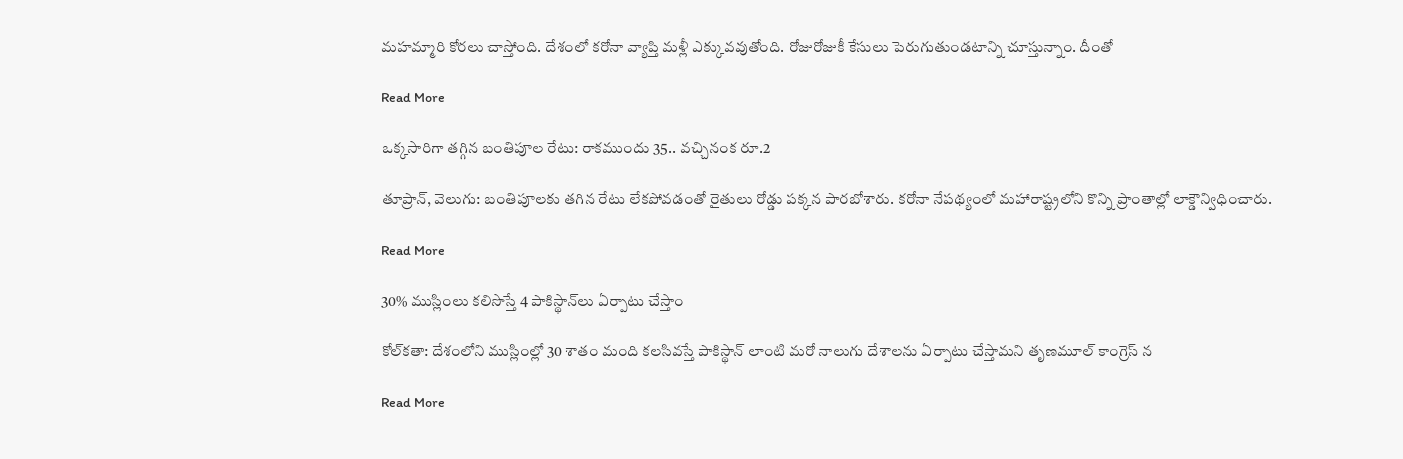మహమ్మారి కోరలు చాస్తోంది. దేశంలో కరోనా వ్యాప్తి మళ్లీ ఎక్కువవుతోంది. రోజురోజుకీ కేసులు పెరుగుతుండటాన్ని చూస్తున్నాం. దీంతో

Read More

ఒక్కసారిగా తగ్గిన బంతిపూల రేటు: రాకముందు 35.. వచ్చినంక రూ.2

తూప్రాన్, వెలుగు: బంతిపూలకు తగిన రేటు లేకపోవడంతో రైతులు రోడ్డు పక్కన పారబోశారు. కరోనా నేపథ్యంలో మహారాష్ట్రలోని కొన్ని ప్రాంతాల్లో లాక్డౌన్విధించారు.

Read More

30% ముస్లింలు కలిసొస్తే 4 పాకిస్థాన్‌‌లు ఏర్పాటు చేస్తాం

కోల్‌‌కతా: దేశంలోని ముస్లింల్లో 30 శాతం మంది కలసివస్తే పాకిస్థాన్‌ లాంటి మరో నాలుగు దేశా‌లను ఏర్పాటు చేస్తామని తృణమూల్ కాంగ్రెస్ న

Read More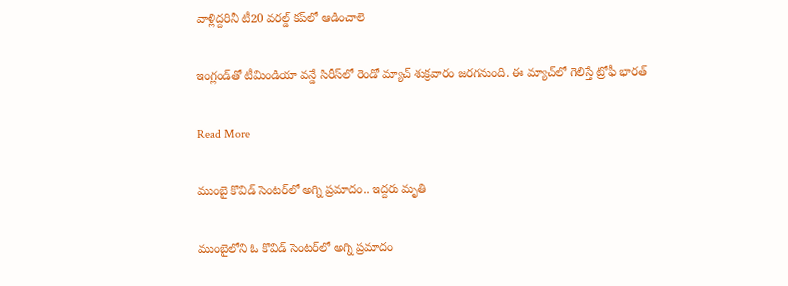వాళ్లిద్దరినీ టీ20 వరల్డ్ కప్‌‌లో ఆడించాలె

ఇంగ్లండ్‌‌తో టీమిండియా వన్డే సిరీస్‌‌లో రెండో మ్యాచ్‌‌ శుక్రవారం జరగనుంది. ఈ మ్యాచ్‌‌లో గెలిస్తే ట్రోఫీ భారత్

Read More

ముంబై కొవిడ్ సెంటర్‌లో అగ్ని ప్రమాదం.. ఇద్దరు మృతి

ముంబైలోని ఓ కొవిడ్ సెంటర్‌‌లో అగ్ని ప్రమాదం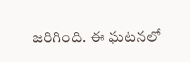జరిగింది. ఈ ఘటనలో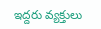ఇద్దరు వ్యక్తులు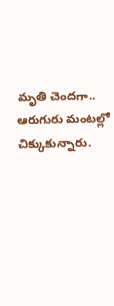మృతి చెందగా.. ఆరుగురు మంటల్లో చిక్కుకున్నారు.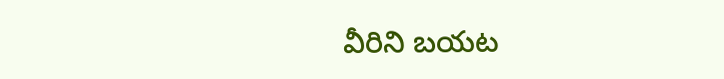వీరిని బయట